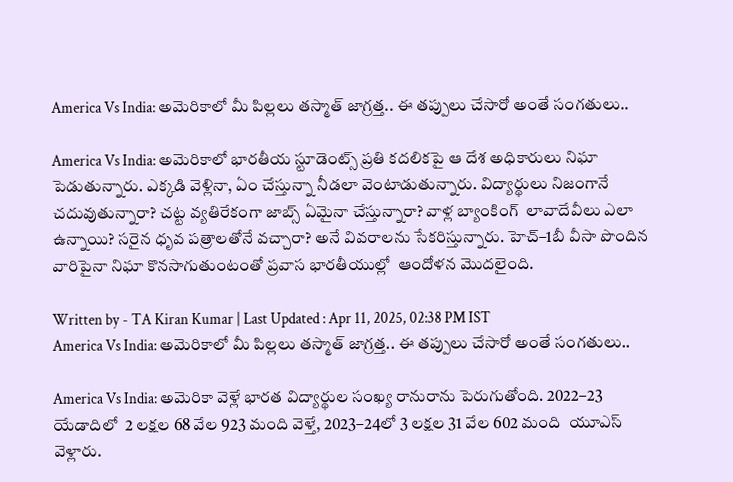America Vs India: అమెరికాలో మీ పిల్లలు తస్మాత్ జాగ్రత్త.. ఈ తప్పులు చేసారో అంతే సంగతులు..

America Vs India: అమెరికాలో భారతీయ స్టూడెంట్స్ ప్రతి కదలికపై ఆ దేశ అధికారులు నిఘా పెడుతున్నారు. ఎక్కడి వెళ్లినా, ఏం చేస్తున్నా నీడలా వెంటాడుతున్నారు. విద్యార్థులు నిజంగానే చదువుతున్నారా? చట్ట వ్యతిరేకంగా జాబ్స్ ఏమైనా చేస్తున్నారా? వాళ్ల బ్యాంకింగ్  లావాదేవీలు ఎలా ఉన్నాయి? సరైన ధృవ పత్రాలతోనే వచ్చారా? అనే వివరాలను సేకరిస్తున్నారు. హెచ్‌–1బీ వీసా పొందిన వారిపైనా నిఘా కొనసాగుతుంటంతో ప్రవాస భారతీయుల్లో  ఆందోళన మొదలైంది.

Written by - TA Kiran Kumar | Last Updated : Apr 11, 2025, 02:38 PM IST
America Vs India: అమెరికాలో మీ పిల్లలు తస్మాత్ జాగ్రత్త.. ఈ తప్పులు చేసారో అంతే సంగతులు..

America Vs India: అమెరికా వెళ్లే భారత విద్యార్థుల సంఖ్య రానురాను పెరుగుతోంది. 2022–23 యేడాదిలో  2 లక్షల 68 వేల 923 మంది వెళ్తే, 2023–24లో 3 లక్షల 31 వేల 602 మంది  యూఎస్ వెళ్లారు.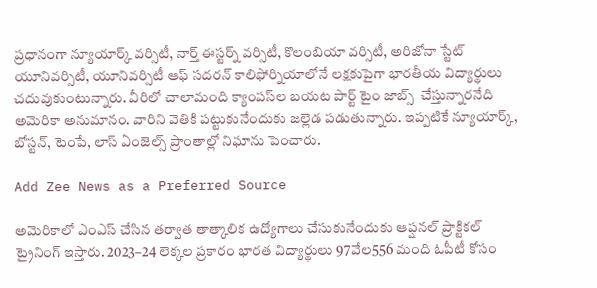ప్రధానంగా న్యూయార్క్‌ వర్సిటీ, నార్త్‌ ఈస్టర్న్‌ వర్సిటీ, కొలంబియా వర్సిటీ, అరిజోనా స్టేట్‌ యూనివర్సిటీ, యూనివర్సిటీ ఆఫ్‌ సదరన్‌ కాలిఫోర్నియాలోనే లక్షకుపైగా భారతీయ విద్యార్థులు చదువుకుంటున్నారు. వీరిలో చాలామంది క్యాంపస్‌ల బయట పార్ట్‌ టైం జాబ్స్  చేస్తున్నారనేది అమెరికా అనుమానం. వారిని వెతికి పట్టుకునేందుకు జల్లెడ పడుతున్నారు. ఇప్పటికే న్యూయార్క్, బోస్టన్, టెంపే, లాస్‌ ఏంజెల్స్‌ ప్రాంతాల్లో నిఘాను పెంచారు.

Add Zee News as a Preferred Source

అమెరికాలో ఎంఎస్‌ చేసిన తర్వాత తాత్కాలిక ఉద్యోగాలు చేసుకునేందుకు ఆప్షనల్‌ ప్రాక్టికల్‌ ట్రైనింగ్‌ ఇస్తారు. 2023–24 లెక్కల ప్రకారం భారత విద్యార్థులు 97వేల556 మంది ఓపీటీ కోసం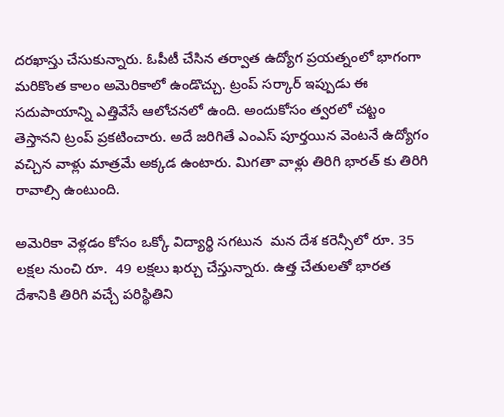దరఖాస్తు చేసుకున్నారు. ఓపీటీ చేసిన తర్వాత ఉద్యోగ ప్రయత్నంలో భాగంగా మరికొంత కాలం అమెరికాలో ఉండొచ్చు. ట్రంప్‌ సర్కార్‌ ఇప్పుడు ఈ సదుపాయాన్ని ఎత్తివేసే ఆలోచనలో ఉంది. అందుకోసం త్వరలో చట్టం తెస్తానని ట్రంప్‌ ప్రకటించారు. అదే జరిగితే ఎంఎస్‌ పూర్తయిన వెంటనే ఉద్యోగం వచ్చిన వాళ్లు మాత్రమే అక్కడ ఉంటారు. మిగతా వాళ్లు తిరిగి భారత్ కు తిరిగి రావాల్సి ఉంటుంది.

అమెరికా వెళ్లడం కోసం ఒక్కో విద్యార్థి సగటున  మన దేశ కరెన్సీలో రూ. 35 లక్షల నుంచి రూ.  49 లక్షలు ఖర్చు చేస్తున్నారు. ఉత్త చేతులతో భారత దేశానికి తిరిగి వచ్చే పరిస్థితిని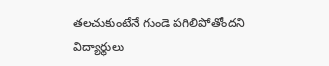తలచుకుంటేనే గుండె పగిలిపోతోందని విద్యార్థులు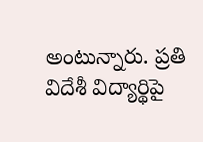అంటున్నారు. ప్రతి విదేశీ విద్యార్థిపై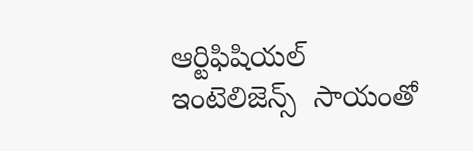ఆర్టిఫిషియల్‌ ఇంటెలిజెన్స్‌  సాయంతో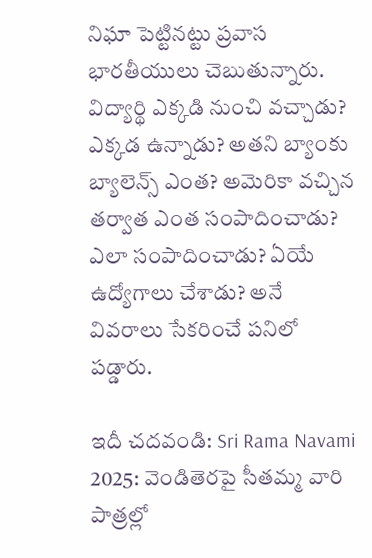నిఘా పెట్టినట్టు ప్రవాస భారతీయులు చెబుతున్నారు. విద్యార్థి ఎక్కడి నుంచి వచ్చాడు? ఎక్కడ ఉన్నాడు? అతని బ్యాంకు బ్యాలెన్స్‌ ఎంత? అమెరికా వచ్చిన తర్వాత ఎంత సంపాదించాడు? ఎలా సంపాదించాడు? ఏయే ఉద్యోగాలు చేశాడు? అనే వివరాలు సేకరించే పనిలో పడ్డారు.

ఇదీ చదవండి: Sri Rama Navami 2025: వెండితెరపై సీతమ్మ వారి పాత్రల్లో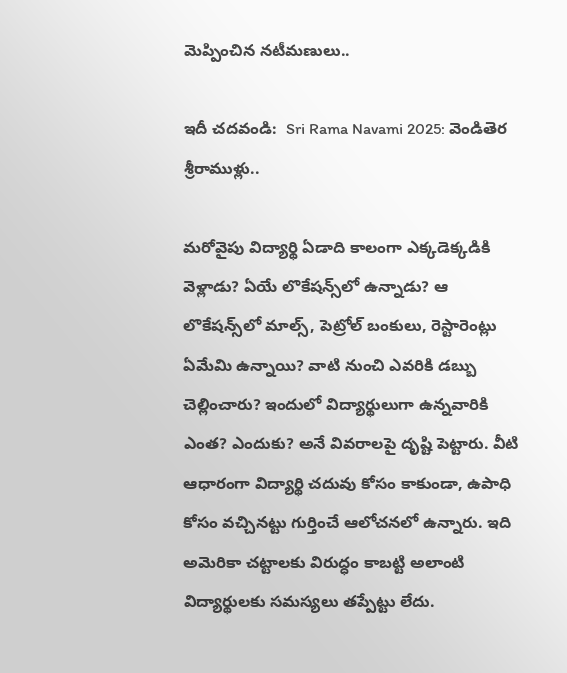మెప్పించిన నటీమణులు..

ఇదీ చదవండి:  Sri Rama Navami 2025: వెండితెర శ్రీరాముళ్లు..

మరోవైపు విద్యార్థి ఏడాది కాలంగా ఎక్కడెక్కడికి వెళ్లాడు? ఏయే లొకేషన్స్‌లో ఉన్నాడు? ఆ లొకేషన్స్‌లో మాల్స్, పెట్రోల్‌ బంకులు, రెస్టారెంట్లు ఏమేమి ఉన్నాయి? వాటి నుంచి ఎవరికి డబ్బు చెల్లించారు? ఇందులో విద్యార్థులుగా ఉన్నవారికి ఎంత? ఎందుకు? అనే వివరాలపై దృష్టి పెట్టారు. వీటి ఆధారంగా విద్యార్థి చదువు కోసం కాకుండా, ఉపాధి కోసం వచ్చినట్టు గుర్తించే ఆలోచనలో ఉన్నారు. ఇది అమెరికా చట్టాలకు విరుద్ధం కాబట్టి అలాంటి విద్యార్థులకు సమస్యలు తప్పేట్టు లేదు.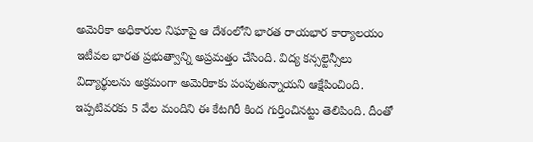అమెరికా అధికారుల నిఘాపై ఆ దేశంలోని భారత రాయభార కార్యాలయం ఇటీవల భారత ప్రభుత్వాన్ని అప్రమత్తం చేసింది. విద్య కన్సల్టెన్సీలు విద్యార్థులను అక్రమంగా అమెరికాకు పంపుతున్నాయని ఆక్షేపించింది. ఇప్పటివరకు 5 వేల మందిని ఈ కేటగిరీ కింద గుర్తించినట్టు తెలిపింది. దీంతో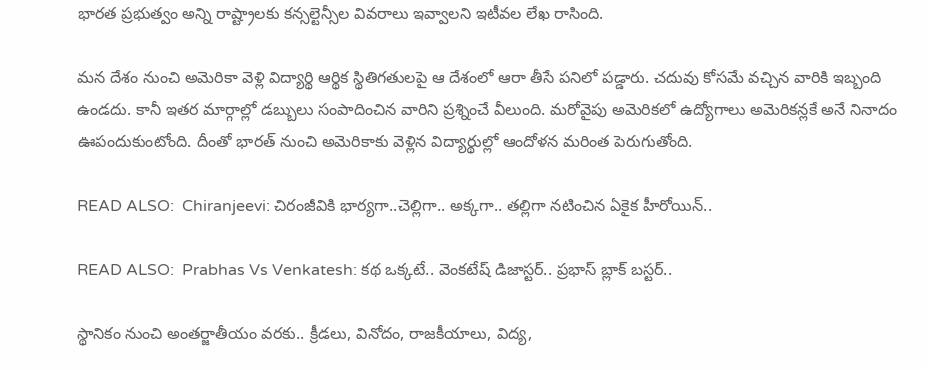భారత ప్రభుత్వం అన్ని రాష్ట్రాలకు కన్సల్టెన్సీల వివరాలు ఇవ్వాలని ఇటీవల లేఖ రాసింది.

మన దేశం నుంచి అమెరికా వెళ్లి విద్యార్థి ఆర్థిక స్థితిగతులపై ఆ దేశంలో ఆరా తీసే పనిలో పడ్డారు. చదువు కోసమే వచ్చిన వారికి ఇబ్బంది ఉండదు. కానీ ఇతర మార్గాల్లో డబ్బులు సంపాదించిన వారిని ప్రశ్నించే వీలుంది. మరోవైపు అమెరికలో ఉద్యోగాలు అమెరికన్లకే అనే నినాదం ఊపందుకుంటోంది. దీంతో భారత్ నుంచి అమెరికాకు వెళ్లిన విద్యార్థుల్లో ఆందోళన మరింత పెరుగుతోంది.

READ ALSO:  Chiranjeevi: చిరంజీవికి భార్యగా..చెల్లిగా.. అక్కగా.. తల్లిగా నటించిన ఏకైక హీరోయిన్..

READ ALSO:  Prabhas Vs Venkatesh: కథ ఒక్కటే.. వెంకటేష్ డిజాస్టర్.. ప్రభాస్ బ్లాక్ బస్టర్..

స్థానికం నుంచి అంతర్జాతీయం వరకు.. క్రీడలు, వినోదం, రాజకీయాలు, విద్య,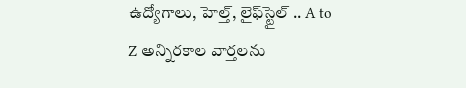ఉద్యోగాలు, హెల్త్, లైఫ్‌స్టైల్ .. A to Z అన్నిరకాల వార్తలను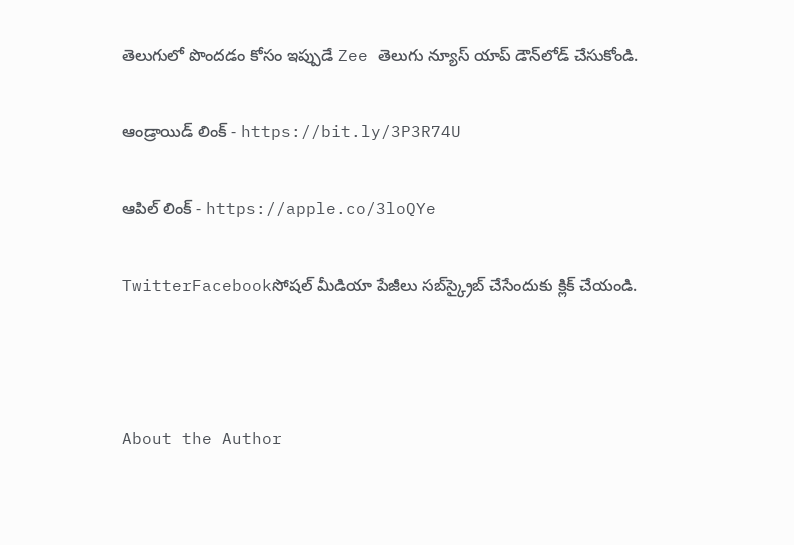తెలుగులో పొందడం కోసం ఇప్పుడే Zee తెలుగు న్యూస్ యాప్ డౌన్‌లోడ్ చేసుకోండి.

ఆండ్రాయిడ్ లింక్ - https://bit.ly/3P3R74U

ఆపిల్ లింక్ - https://apple.co/3loQYe

TwitterFacebookసోషల్ మీడియా పేజీలు సబ్‌స్క్రైబ్ చేసేందుకు క్లిక్ చేయండి.



About the Author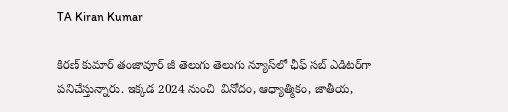TA Kiran Kumar

కిరణ్ కుమార్ తంజావూర్ జీ తెలుగు తెలుగు న్యూస్‌లో ఛీఫ్ సబ్ ఎడిటర్‌గా పనిచేస్తున్నారు. ఇక్కడ 2024 నుంచి  వినోదం, ఆధ్యాత్మికం, జాతీయ,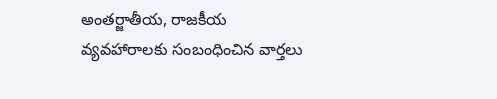అంతర్జాతీయ, రాజకీయ వ్యవహారాలకు సంబంధించిన వార్తలు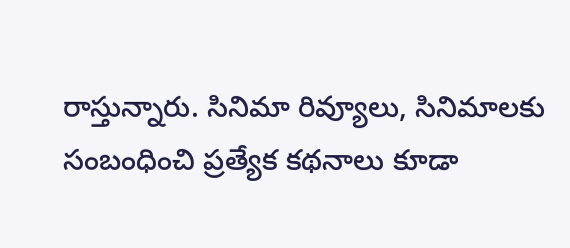రాస్తున్నారు. సినిమా రివ్యూలు, సినిమాలకు సంబంధించి ప్రత్యేక కథనాలు కూడా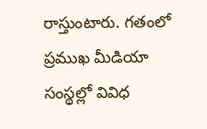రాస్తుంటారు. గతంలో ప్రముఖ మీడియా సంస్థల్లో వివిధ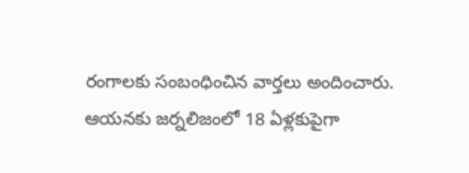రంగాలకు సంబంధించిన వార్తలు అందించారు. ఆయనకు జర్నలిజంలో 18 ఏళ్లకుపైగా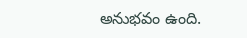అనుభవం ఉంది.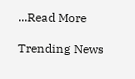...Read More

Trending News